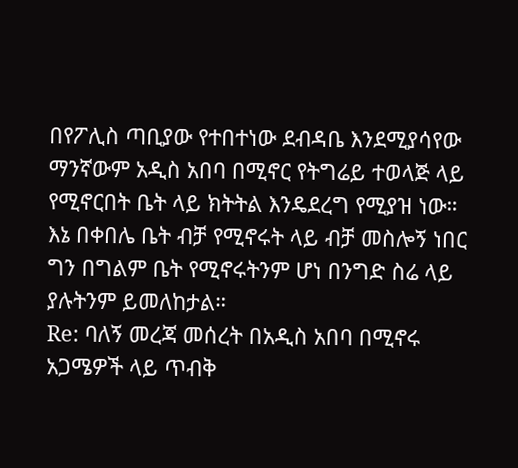በየፖሊስ ጣቢያው የተበተነው ደብዳቤ እንደሚያሳየው ማንኛውም አዲስ አበባ በሚኖር የትግሬይ ተወላጅ ላይ የሚኖርበት ቤት ላይ ክትትል እንዴደረግ የሚያዝ ነው።
እኔ በቀበሌ ቤት ብቻ የሚኖሩት ላይ ብቻ መስሎኝ ነበር ግን በግልም ቤት የሚኖሩትንም ሆነ በንግድ ስሬ ላይ ያሉትንም ይመለከታል።
Re: ባለኝ መረጃ መሰረት በአዲስ አበባ በሚኖሩ አጋሜዎች ላይ ጥብቅ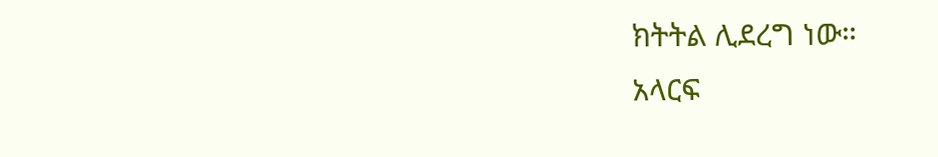ክትትል ሊደረግ ነው።
አላርፍ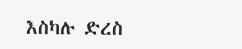እስካሉ ድረስ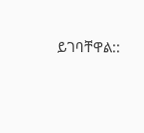ይገባቸዋል::